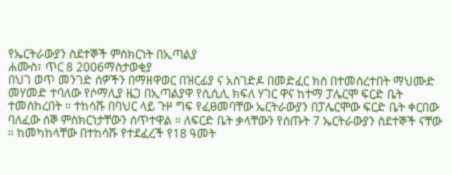የኤርትራውያን ስደተኞች ምስክርነት በኢጣልያ
ሐሙስ፣ ጥር 8 2006ማስታወቂያ
በህገ ወጥ መንገድ ሰዎችን በማዘዋወር በዝርፊያ ና አስገድዶ በመድፈር ክስ በተመሰረተበት ማህሙድ መሃመድ ተባለው የሶማሊያ ዜጋ በኢጣልያዋ የሲሲሊ ክፍለ ሃገር ዋና ከተማ ፓሌርሞ ፍርድ ቤት ተመሰከረበት ። ተከሳሹ በባህር ላይ ጉዞ ግፍ የፈፀመባቸው ኤርትራውያን በፓሌርሞው ፍርድ ቤት ቀርበው ባለፈው ሰኞ ምስክርነታቸውን ሰጥተዋል ። ለፍርድ ቤት ቃላቸውን የሰጡት 7 ኤርትራውያን ስደተኞች ናቸው ። ከመካከላቸው በተከሳሹ የተደፈረች የ18 ዓመት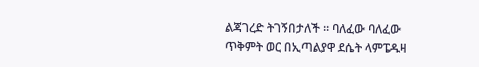ልጃገረድ ትገኝበታለች ። ባለፈው ባለፈው ጥቅምት ወር በኢጣልያዋ ደሴት ላምፔዱዛ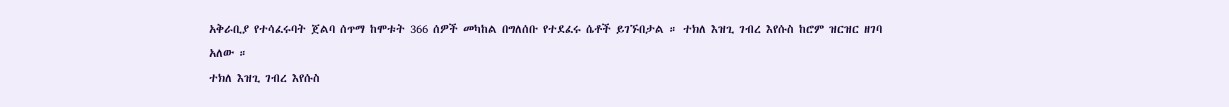አቅራቢያ የተሳፈሩባት ጀልባ ሰጥማ ከሞቱት 366 ሰዎች መካከል በግለሰቡ የተደፈሩ ሴቶች ይገኙበታል ። ተክለ እዝጊ ገብረ እየሱስ ከሮም ዝርዝር ዘገባ አለው ።
ተክለ እዝጊ ገብረ እየሱስ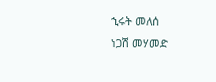ኂሩት መለሰ
ነጋሽ መሃመድ